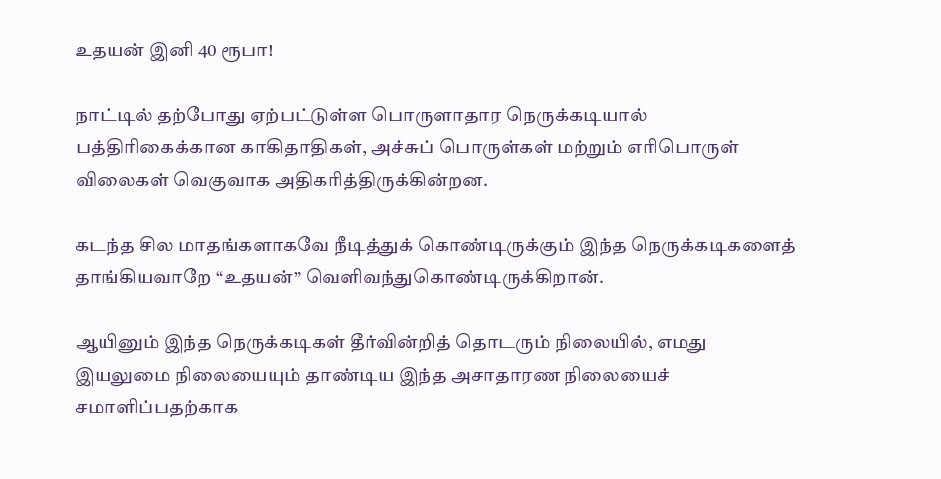உதயன் இனி 40 ரூபா!

நாட்டில் தற்போது ஏற்பட்டுள்ள பொருளாதார நெருக்கடியால் பத்திரிகைக்கான காகிதாதிகள், அச்சுப் பொருள்கள் மற்றும் எரிபொருள் விலைகள் வெகுவாக அதிகரித்திருக்கின்றன.

கடந்த சில மாதங்களாகவே நீடித்துக் கொண்டிருக்கும் இந்த நெருக்கடிகளைத் தாங்கியவாறே “உதயன்” வெளிவந்துகொண்டிருக்கிறான்.

ஆயினும் இந்த நெருக்கடிகள் தீர்வின்றித் தொடரும் நிலையில், எமது இயலுமை நிலையையும் தாண்டிய இந்த அசாதாரண நிலையைச் சமாளிப்பதற்காக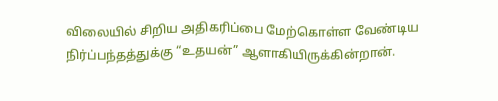விலையில் சிறிய அதிகரிப்பை மேற்கொள்ள வேண்டிய நிர்ப்பந்தத்துக்கு “உதயன்” ஆளாகியிருக்கின்றான்.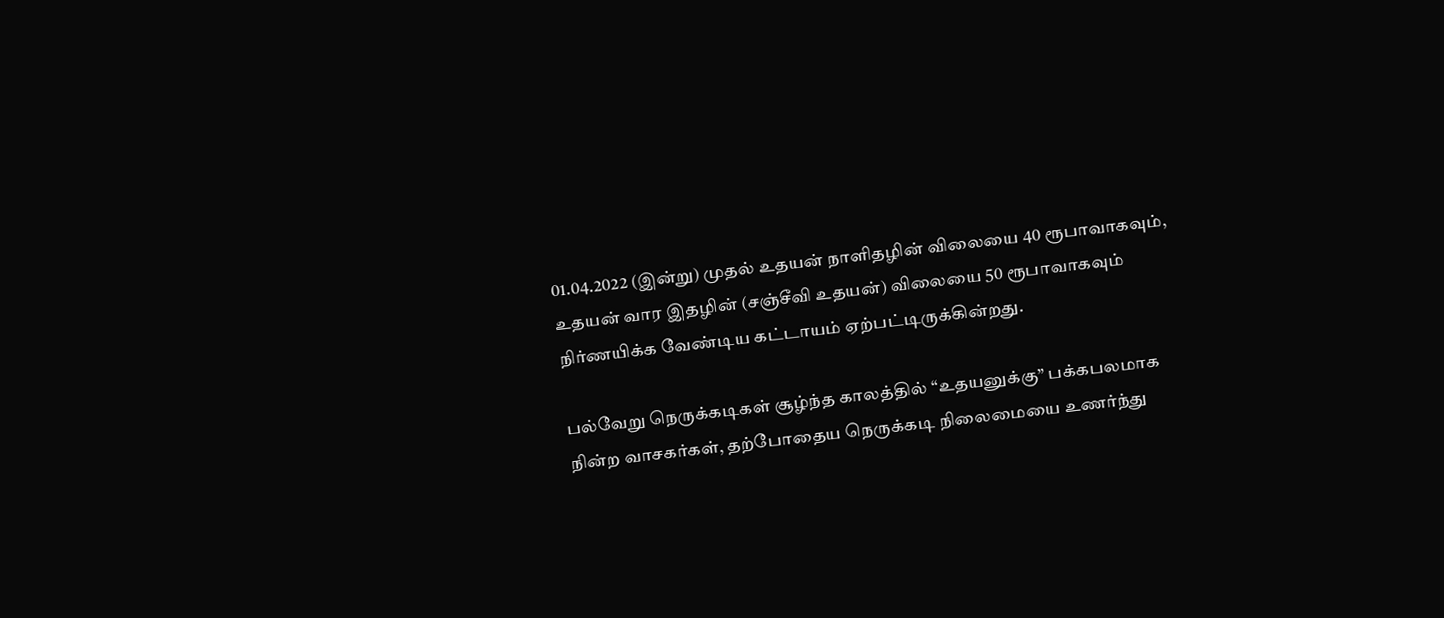01.04.2022 (இன்று) முதல் உதயன் நாளிதழின் விலையை 40 ரூபாவாகவும், உதயன் வார இதழின் (சஞ்சீவி உதயன்) விலையை 50 ரூபாவாகவும் நிர்ணயிக்க வேண்டிய கட்டாயம் ஏற்பட்டிருக்கின்றது.

பல்வேறு நெருக்கடிகள் சூழ்ந்த காலத்தில் “உதயனுக்கு” பக்கபலமாக நின்ற வாசகர்கள், தற்போதைய நெருக்கடி நிலைமையை உணர்ந்து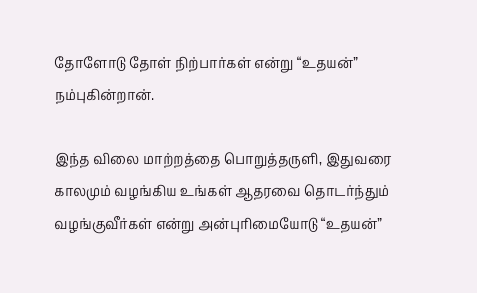தோளோடு தோள் நிற்பார்கள் என்று “உதயன்” நம்புகின்றான்.

இந்த விலை மாற்றத்தை பொறுத்தருளி, இதுவரை காலமும் வழங்கிய உங்கள் ஆதரவை தொடர்ந்தும் வழங்குவீர்கள் என்று அன்புரிமையோடு “உதயன்”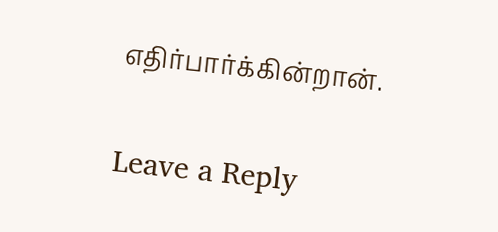எதிர்பார்க்கின்றான்.

Leave a Reply